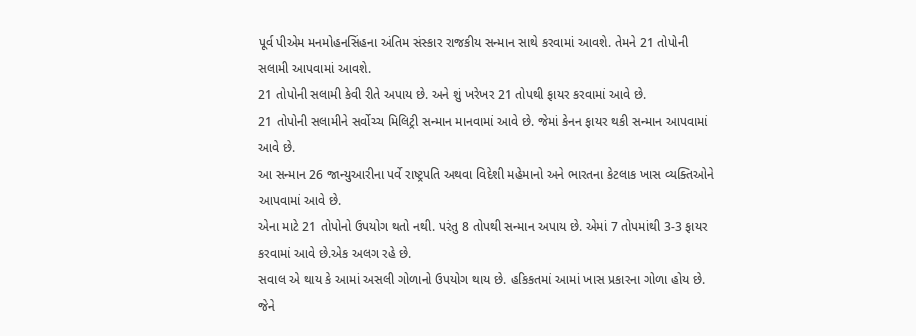પૂર્વ પીએમ મનમોહનસિંહના અંતિમ સંસ્કાર રાજકીય સન્માન સાથે કરવામાં આવશે. તેમને 21 તોપોની સલામી આપવામાં આવશે.
21 તોપોની સલામી કેવી રીતે અપાય છે. અને શું ખરેખર 21 તોપથી ફાયર કરવામાં આવે છે.
21 તોપોની સલામીને સર્વોચ્ચ મિલિટ્રી સન્માન માનવામાં આવે છે. જેમાં કેનન ફાયર થકી સન્માન આપવામાં આવે છે.
આ સન્માન 26 જાન્યુઆરીના પર્વે રાષ્ટ્રપતિ અથવા વિદેશી મહેમાનો અને ભારતના કેટલાક ખાસ વ્યક્તિઓને આપવામાં આવે છે.
એના માટે 21 તોપોનો ઉપયોગ થતો નથી. પરંતુ 8 તોપથી સન્માન અપાય છે. એમાં 7 તોપમાંથી 3-3 ફાયર કરવામાં આવે છે.એક અલગ રહે છે.
સવાલ એ થાય કે આમાં અસલી ગોળાનો ઉપયોગ થાય છે. હકિકતમાં આમાં ખાસ પ્રકારના ગોળા હોય છે. જેને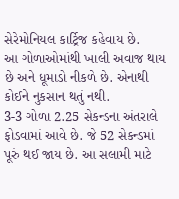સેરેમોનિયલ કાર્ટ્રિજ કહેવાય છે.
આ ગોળાઓમાંથી ખાલી અવાજ થાય છે અને ધૂમાડો નીકળે છે. એનાથી કોઈને નુકસાન થતું નથી.
3-3 ગોળા 2.25 સેકન્ડના અંતરાલે ફોડવામાં આવે છે. જે 52 સેકન્ડમાં પૂરું થઈ જાય છે. આ સલામી માટે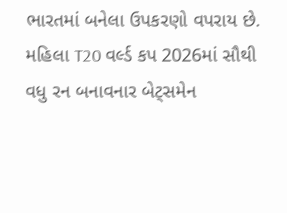ભારતમાં બનેલા ઉપકરણો વપરાય છે.
મહિલા T20 વર્લ્ડ કપ 2026માં સૌથી વધુ રન બનાવનાર બેટ્સમેન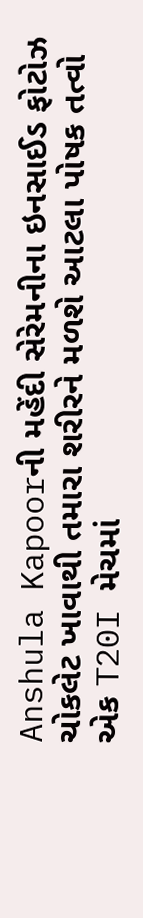Anshula Kapoorની મહેંદી સેરેમનીના ઇનસાઈડ ફોટોઝ
ચોકલેટ ખાવાથી તમારા શરીરને મળશે આટલા પોષક તત્વો
એક T20I મેચમાં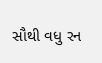સૌથી વધુ રન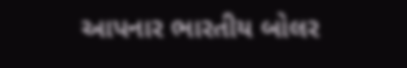આપનાર ભારતીય બોલર